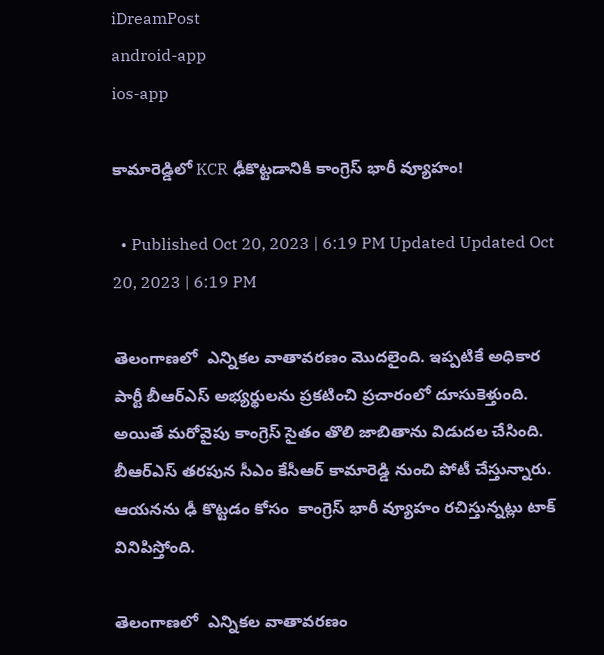iDreamPost
android-app
ios-app

కామారెడ్డిలో KCR ఢీకొట్టడానికి కాంగ్రెస్ భారీ వ్యూహం!

  • Published Oct 20, 2023 | 6:19 PM Updated Updated Oct 20, 2023 | 6:19 PM

తెలంగాణలో  ఎన్నికల వాతావరణం మొదలైంది. ఇప్పటికే అధికార పార్టీ బీఆర్ఎస్ అభ్యర్థులను ప్రకటించి ప్రచారంలో దూసుకెళ్తుంది. అయితే మరోవైపు కాంగ్రెస్ సైతం తొలి జాబితాను విడుదల చేసింది. బీఆర్ఎస్ తరపున సీఎం కేసీఆర్ కామారెడ్డి నుంచి పోటీ చేస్తున్నారు. ఆయనను ఢీ కొట్టడం కోసం  కాంగ్రెస్ భారీ వ్యూహం రచిస్తున్నట్లు టాక్ వినిపిస్తోంది.

తెలంగాణలో  ఎన్నికల వాతావరణం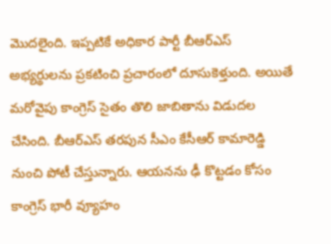మొదలైంది. ఇప్పటికే అధికార పార్టీ బీఆర్ఎస్ అభ్యర్థులను ప్రకటించి ప్రచారంలో దూసుకెళ్తుంది. అయితే మరోవైపు కాంగ్రెస్ సైతం తొలి జాబితాను విడుదల చేసింది. బీఆర్ఎస్ తరపున సీఎం కేసీఆర్ కామారెడ్డి నుంచి పోటీ చేస్తున్నారు. ఆయనను ఢీ కొట్టడం కోసం  కాంగ్రెస్ భారీ వ్యూహం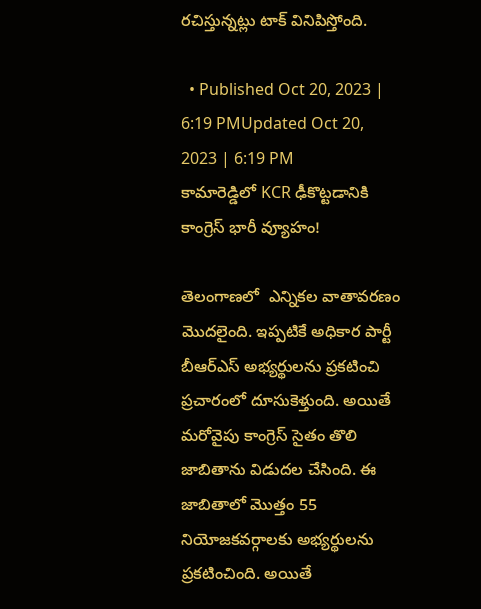రచిస్తున్నట్లు టాక్ వినిపిస్తోంది.

  • Published Oct 20, 2023 | 6:19 PMUpdated Oct 20, 2023 | 6:19 PM
కామారెడ్డిలో KCR ఢీకొట్టడానికి కాంగ్రెస్ భారీ వ్యూహం!

తెలంగాణలో  ఎన్నికల వాతావరణం మొదలైంది. ఇప్పటికే అధికార పార్టీ బీఆర్ఎస్ అభ్యర్థులను ప్రకటించి ప్రచారంలో దూసుకెళ్తుంది. అయితే మరోవైపు కాంగ్రెస్ సైతం తొలి జాబితాను విడుదల చేసింది. ఈ జాబితాలో మొత్తం 55 నియోజకవర్గాలకు అభ్యర్థులను ప్రకటించింది. అయితే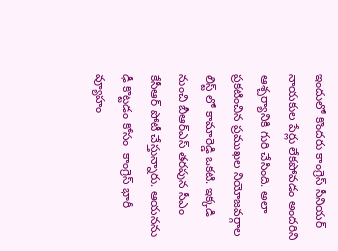ఇందులో కొందరు కాంగ్రెస్ సీనియర్ నాయకుల పేర్లు లేకపోవడం అందరిని ఆశ్చర్యానికి గురి చేసింది. అలా ప్రకటించిన ప్రముఖల నియోజవర్గాల లిస్ట్ లో కామారెడ్డి ఒకటి. ఇక్కడి నుంచి బీఆర్ఎస్ తరపున సీఎం కేసీఆర్ పోటీ చేస్తున్నారు. ఆయనను ఢీ కొట్టడం కోసం  కాంగ్రెస్ భారీ వ్యూహం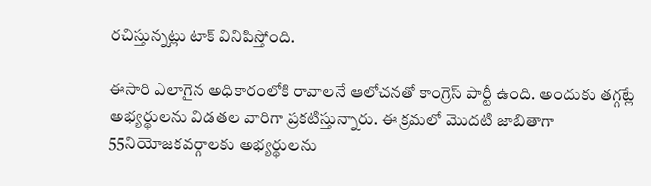రచిస్తున్నట్లు టాక్ వినిపిస్తోంది.

ఈసారి ఎలాగైన అధికారంలోకి రావాలనే ఆలోచనతో కాంగ్రెస్ పార్టీ ఉంది. అందుకు తగ్గట్లే అభ్యర్థులను విడతల వారిగా ప్రకటిస్తున్నారు. ఈ క్రమలో మొదటి జాబితాగా 55నియోజకవర్గాలకు అభ్యర్థులను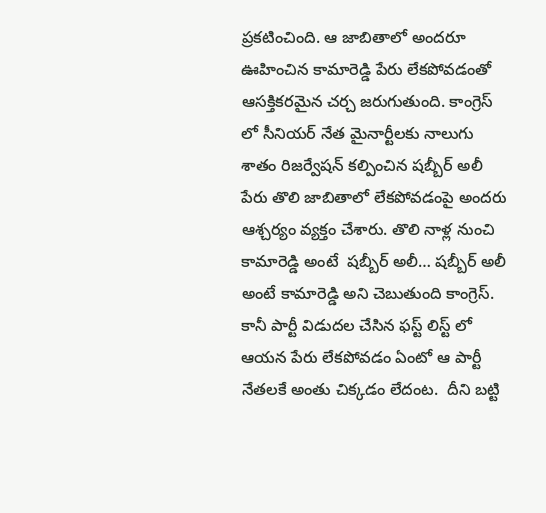ప్రకటించింది. ఆ జాబితాలో అందరూ ఊహించిన కామారెడ్డి పేరు లేకపోవడంతో ఆసక్తికరమైన చర్చ జరుగుతుంది. కాంగ్రెస్ లో సీనియర్ నేత మైనార్టీలకు నాలుగు శాతం రిజర్వేషన్ కల్పించిన షబ్బీర్ అలీ పేరు తొలి జాబితాలో లేకపోవడంపై అందరు ఆశ్చర్యం వ్యక్తం చేశారు. తొలి నాళ్ల నుంచి కామారెడ్డి అంటే  షబ్బీర్ అలీ… షబ్బీర్ అలీ అంటే కామారెడ్డి అని చెబుతుంది కాంగ్రెస్. కానీ పార్టీ విడుదల చేసిన ఫస్ట్ లిస్ట్ లో ఆయన పేరు లేకపోవడం ఏంటో ఆ పార్టీ నేతలకే అంతు చిక్కడం లేదంట.  దీని బట్టి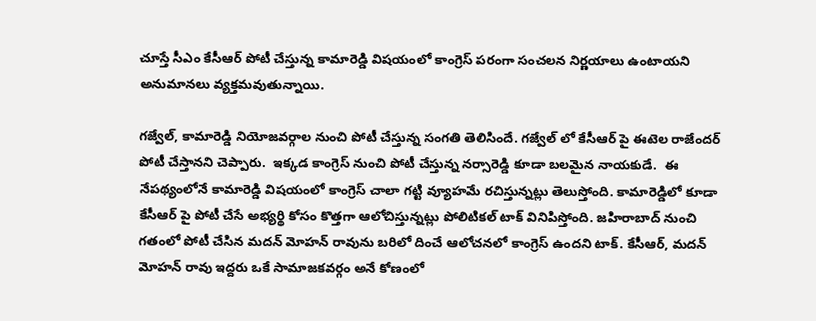చూస్తే సీఎం కేసీఆర్ పోటీ చేస్తున్న కామారెడ్డి విషయంలో కాంగ్రెస్ పరంగా సంచలన నిర్ణయాలు ఉంటాయని అనుమానలు వ్యక్తమవుతున్నాయి.

గజ్వేల్, కామారెడ్డి నియోజవర్గాల నుంచి పోటీ చేస్తున్న సంగతి తెలిసిందే. గజ్వేల్ లో కేసీఆర్ పై ఈటెల రాజేందర్  పోటీ చేస్తానని చెప్పారు.  ఇక్కడ కాంగ్రెస్ నుంచి పోటీ చేస్తున్న నర్సారెడ్డి కూడా బలమైన నాయకుడే.  ఈ నేపథ్యంలోనే కామారెడ్డి విషయంలో కాంగ్రెస్ చాలా గట్టి వ్యూహమే రచిస్తున్నట్లు తెలుస్తోంది. కామారెడ్డిలో కూడా కేసీఆర్ పై పోటీ చేసే అభ్యర్థి కోసం కొత్తగా ఆలోచిస్తున్నట్లు పోలిటికల్ టాక్ వినిపిస్తోంది. జహిరాబాద్ నుంచి గతంలో పోటీ చేసిన మదన్ మోహన్ రావును బరిలో దించే ఆలోచనలో కాంగ్రెస్ ఉందని టాక్. కేసీఆర్, మదన్ మోహన్ రావు ఇద్దరు ఒకే సామాజకవర్గం అనే కోణంలో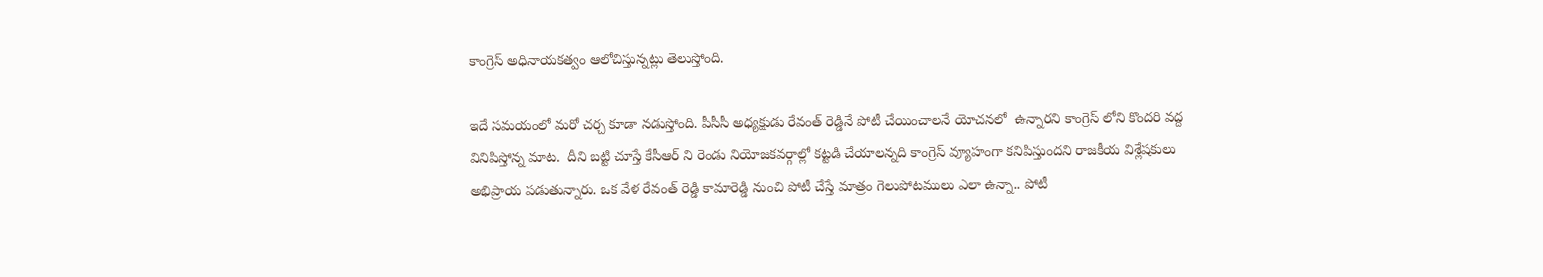కాంగ్రెస్ అధినాయకత్వం ఆలోచిస్తున్నట్లు తెలుస్తోంది.

ఇదే సమయంలో మరో చర్చ కూడా నడుస్తోంది. పీసీసీ అధ్యక్షుడు రేవంత్ రెడ్డినే పోటీ చేయించాలనే యోచనలో  ఉన్నారని కాంగ్రెస్ లోని కొందరి వద్ద వినిపిస్తోన్న మాట.  దీని బట్టి చూస్తే కేసీఆర్ ని రెండు నియోజకవర్గాల్లో కట్టడి చేయాలన్నది కాంగ్రెస్ వ్యూహంగా కనిపిస్తుందని రాజకీయ విశ్లేషకులు అభిప్రాయ పడుతున్నారు. ఒక వేళ రేవంత్ రెడ్డి కామారెడ్డి నుంచి పోటీ చేస్తే మాత్రం గెలుపోటములు ఎలా ఉన్నా.. పోటీ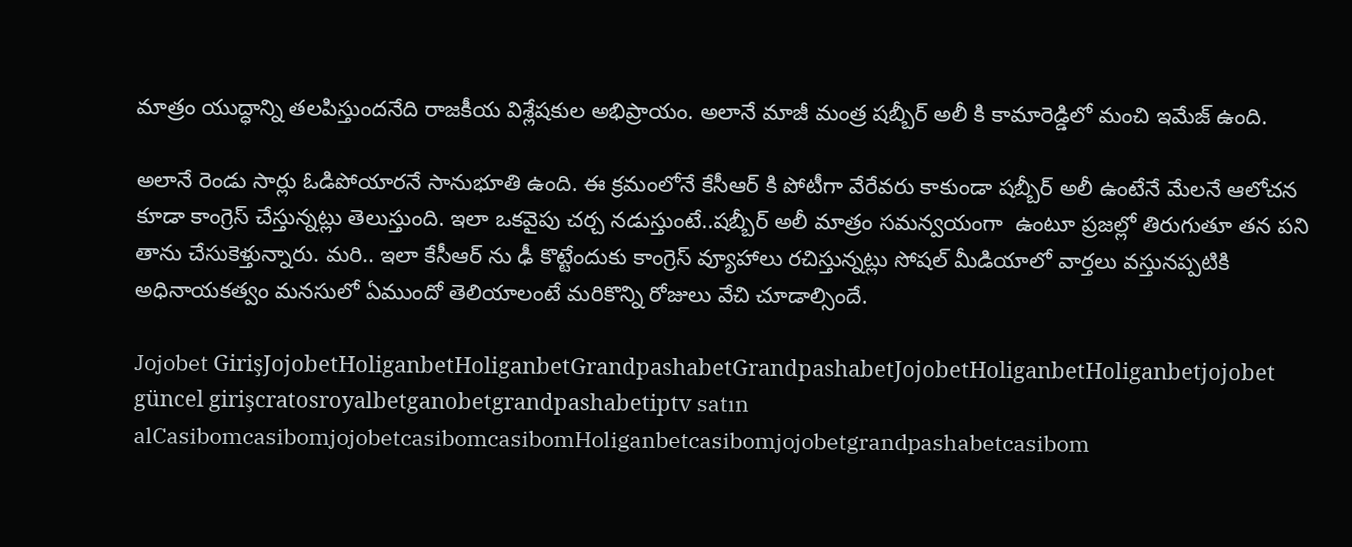మాత్రం యుద్ధాన్ని తలపిస్తుందనేది రాజకీయ విశ్లేషకుల అభిప్రాయం. అలానే మాజీ మంత్ర షబ్బీర్ అలీ కి కామారెడ్డిలో మంచి ఇమేజ్ ఉంది.

అలానే రెండు సార్లు ఓడిపోయారనే సానుభూతి ఉంది. ఈ క్రమంలోనే కేసీఆర్ కి పోటీగా వేరేవరు కాకుండా షబ్బీర్ అలీ ఉంటేనే మేలనే ఆలోచన కూడా కాంగ్రెస్ చేస్తున్నట్లు తెలుస్తుంది. ఇలా ఒకవైపు చర్చ నడుస్తుంటే..షబ్బీర్ అలీ మాత్రం సమన్వయంగా  ఉంటూ ప్రజల్లో తిరుగుతూ తన పని తాను చేసుకెళ్తున్నారు. మరి.. ఇలా కేసీఆర్ ను ఢీ కొట్టేందుకు కాంగ్రెస్ వ్యూహాలు రచిస్తున్నట్లు సోషల్ మీడియాలో వార్తలు వస్తునప్పటికి అధినాయకత్వం మనసులో ఏముందో తెలియాలంటే మరికొన్ని రోజులు వేచి చూడాల్సిందే.

Jojobet GirişJojobetHoliganbetHoliganbetGrandpashabetGrandpashabetJojobetHoliganbetHoliganbetjojobet güncel girişcratosroyalbetganobetgrandpashabetiptv satın alCasibomcasibomjojobetcasibomcasibomHoliganbetcasibomjojobetgrandpashabetcasibom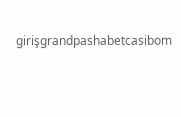girişgrandpashabetcasibom